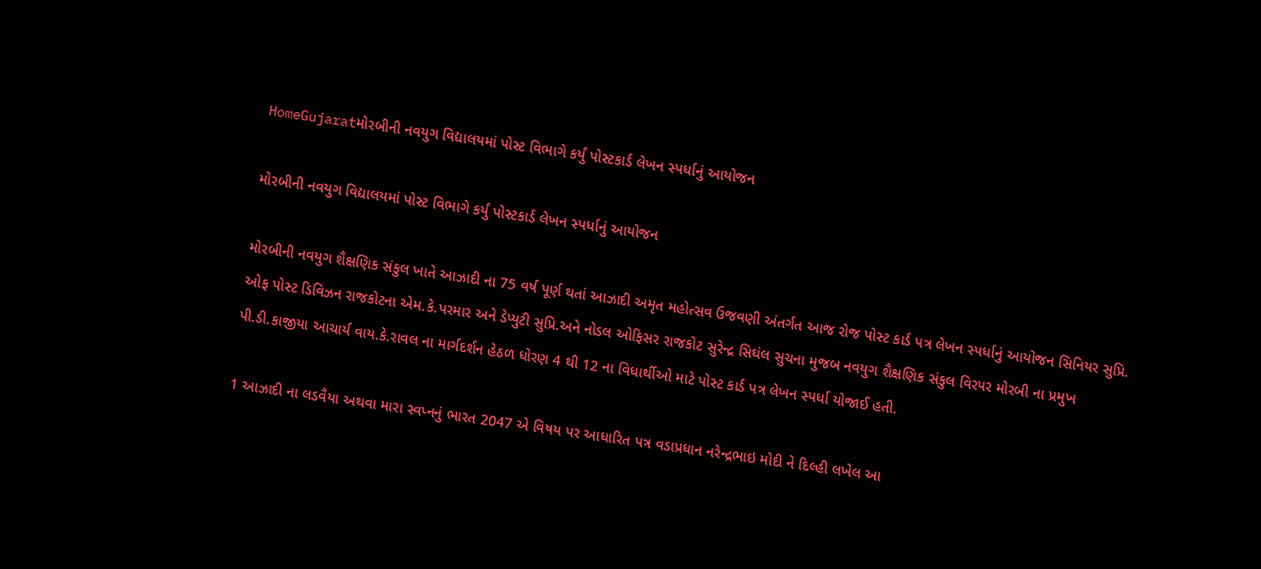HomeGujaratમોરબીની નવયુગ વિદ્યાલયમાં પોસ્ટ વિભાગે કર્યું પોસ્ટકાર્ડ લેખન સ્પર્ધાનું આયોજન

મોરબીની નવયુગ વિદ્યાલયમાં પોસ્ટ વિભાગે કર્યું પોસ્ટકાર્ડ લેખન સ્પર્ધાનું આયોજન

મોરબીની નવયુગ શૈક્ષણિક સંકુલ ખાતે આઝાદી ના 75 વર્ષ પૂર્ણ થતાં આઝાદી અમૃત મહોત્સવ ઉજવણી અંતર્ગત આજ રોજ પોસ્ટ કાર્ડ પત્ર લેખન સ્પર્ધાનું આયોજન સિનિયર સુપ્રિ. ઓફ પોસ્ટ ડિવિઝન રાજકોટના એમ.કે.પરમાર અને ડેપ્યુટી સુપ્રિ.અને નોડલ ઓફિસર રાજકોટ સુરેન્દ્ર સિઘંલ સુચના મુજબ નવયુગ શૈક્ષણિક સંકુલ વિરપર મોરબી ના પ્રમુખ પી.ડી.કાજીયા આચાર્ય વાય.કે.રાવલ ના માર્ગદર્શન હેઠળ ધોરણ 4 થી 12 ના વિધાર્થીઓ માટે પોસ્ટ કાર્ડ પત્ર લેખન સ્પર્ધા યોજાઈ હતી.

1 આઝાદી ના લડવૈયા અથવા મારા સ્વપ્નનું ભારત 2047 એ વિષય પર આધારિત પત્ર વડાપ્રધાન નરેન્દ્રભાઇ મોદી ને દિલ્હી લખેલ આ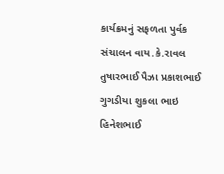કાર્યક્રમનું સફળતા પુર્વક સંચાલન વાય.કે.રાવલ તુષારભાઈ પૈઝા પ્રકાશભાઈ ગુગડીયા શુકલા ભાઇ હિનેશભાઈ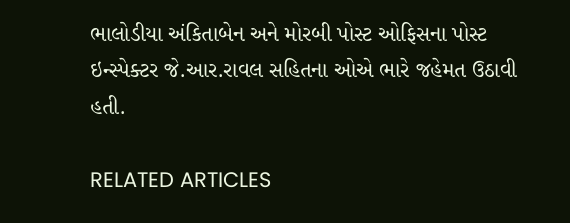ભાલોડીયા અંકિતાબેન અને મોરબી પોસ્ટ ઓફિસના પોસ્ટ ઇન્સ્પેક્ટર જે.આર.રાવલ સહિતના ઓએ ભારે જહેમત ઉઠાવી હતી.

RELATED ARTICLES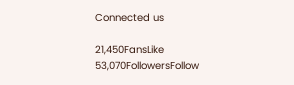Connected us

21,450FansLike
53,070FollowersFollow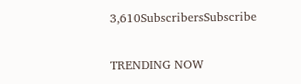3,610SubscribersSubscribe

TRENDING NOW